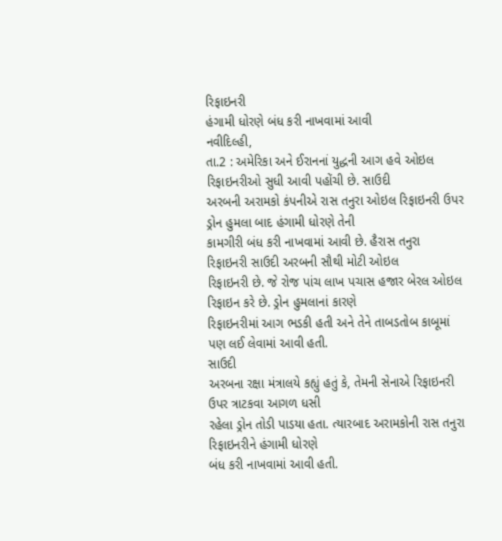રિફાઇનરી
હંગામી ધોરણે બંધ કરી નાખવામાં આવી
નવીદિલ્હી,
તા.2 : અમેરિકા અને ઈરાનનાં યુદ્ધની આગ હવે ઓઇલ રિફાઇનરીઓ સુધી આવી પહોંચી છે. સાઉદી
અરબની અરામકો કંપનીએ રાસ તનુરા ઓઇલ રિફાઇનરી ઉપર ડ્રોન હુમલા બાદ હંગામી ધોરણે તેની
કામગીરી બંધ કરી નાખવામાં આવી છે. હૈરાસ તનુરા રિફાઇનરી સાઉદી અરબની સૌથી મોટી ઓઇલ
રિફાઇનરી છે. જે રોજ પાંચ લાખ પચાસ હજાર બેરલ ઓઇલ રિફાઇન કરે છે. ડ્રોન હુમલાનાં કારણે
રિફાઇનરીમાં આગ ભડકી હતી અને તેને તાબડતોબ કાબૂમાં પણ લઈ લેવામાં આવી હતી.
સાઉદી
અરબના રક્ષા મંત્રાલયે કહ્યું હતું કે, તેમની સેનાએ રિફાઇનરી ઉપર ત્રાટકવા આગળ ધસી
રહેલા ડ્રોન તોડી પાડયા હતા. ત્યારબાદ અરામકોની રાસ તનુરા રિફાઇનરીને હંગામી ધોરણે
બંધ કરી નાખવામાં આવી હતી.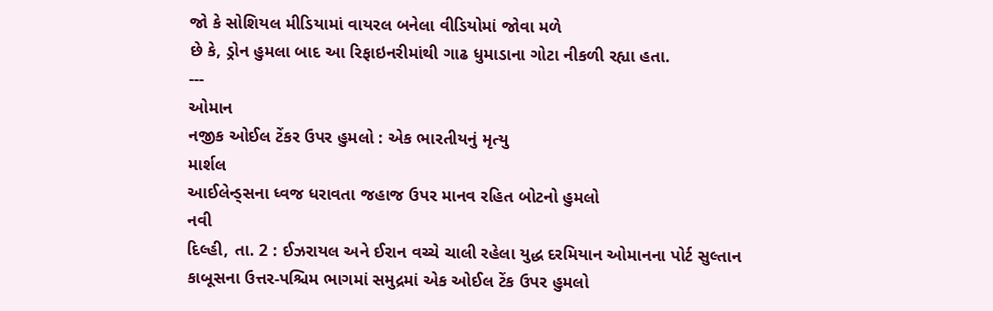જો કે સોશિયલ મીડિયામાં વાયરલ બનેલા વીડિયોમાં જોવા મળે
છે કે, ડ્રોન હુમલા બાદ આ રિફાઇનરીમાંથી ગાઢ ધુમાડાના ગોટા નીકળી રહ્યા હતા.
---
ઓમાન
નજીક ઓઈલ ટેંકર ઉપર હુમલો : એક ભારતીયનું મૃત્યુ
માર્શલ
આઈલેન્ડ્સના ધ્વજ ધરાવતા જહાજ ઉપર માનવ રહિત બોટનો હુમલો
નવી
દિલ્હી, તા. 2 : ઈઝરાયલ અને ઈરાન વચ્ચે ચાલી રહેલા યુદ્ધ દરમિયાન ઓમાનના પોર્ટ સુલ્તાન
કાબૂસના ઉત્તર-પશ્ચિમ ભાગમાં સમુદ્રમાં એક ઓઈલ ટેંક ઉપર હુમલો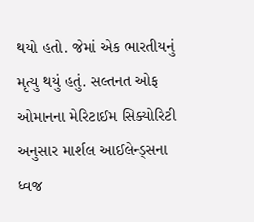થયો હતો. જેમાં એક ભારતીયનું
મૃત્યુ થયું હતું. સલ્તનત ઓફ ઓમાનના મેરિટાઈમ સિક્યોરિટી અનુસાર માર્શલ આઈલેન્ડ્સના
ધ્વજ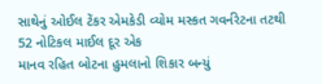સાથેનું ઓઈલ ટેંકર એમકેડી વ્યોમ મસ્કત ગવર્નરેટના તટથી 52 નોટિકલ માઈલ દૂર એક
માનવ રહિત બોટના હુમલાનો શિકાર બન્યું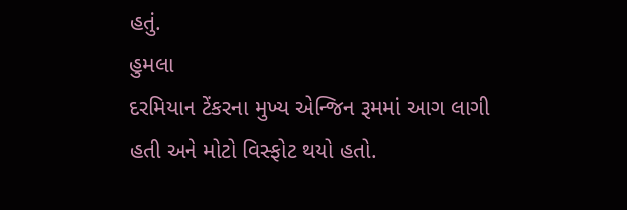હતું.
હુમલા
દરમિયાન ટેંકરના મુખ્ય એન્જિન રૂમમાં આગ લાગી હતી અને મોટો વિસ્ફોટ થયો હતો.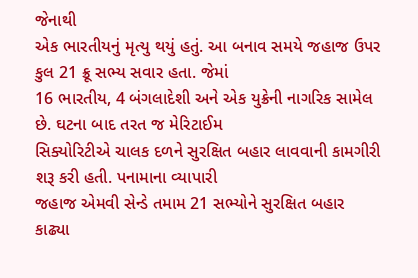જેનાથી
એક ભારતીયનું મૃત્યુ થયું હતું. આ બનાવ સમયે જહાજ ઉપર કુલ 21 ક્રૂ સભ્ય સવાર હતા. જેમાં
16 ભારતીય, 4 બંગલાદેશી અને એક યુક્રેની નાગરિક સામેલ છે. ઘટના બાદ તરત જ મેરિટાઈમ
સિક્યોરિટીએ ચાલક દળને સુરક્ષિત બહાર લાવવાની કામગીરી શરૂ કરી હતી. પનામાના વ્યાપારી
જહાજ એમવી સેન્ડે તમામ 21 સભ્યોને સુરક્ષિત બહાર
કાઢ્યા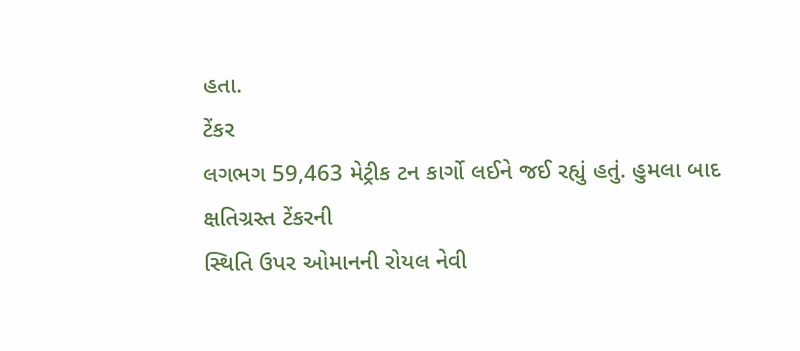હતા.
ટેંકર
લગભગ 59,463 મેટ્રીક ટન કાર્ગો લઈને જઈ રહ્યું હતું. હુમલા બાદ ક્ષતિગ્રસ્ત ટેંકરની
સ્થિતિ ઉપર ઓમાનની રોયલ નેવી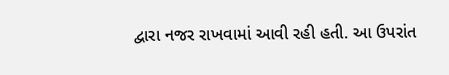દ્વારા નજર રાખવામાં આવી રહી હતી. આ ઉપરાંત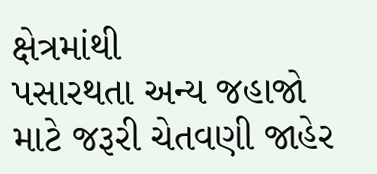ક્ષેત્રમાંથી
પસારથતા અન્ય જહાજો માટે જરૂરી ચેતવણી જાહેર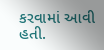કરવામાં આવી હતી.